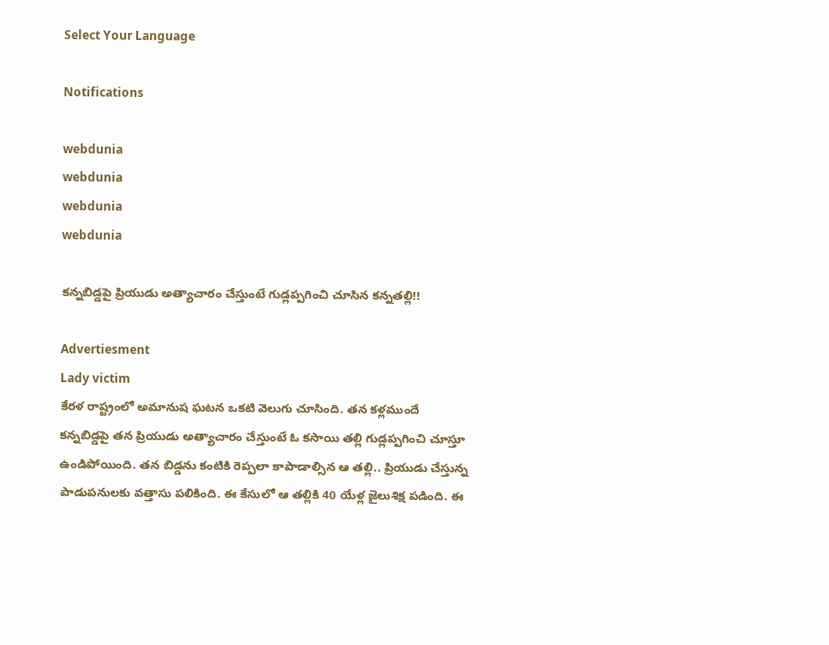Select Your Language

Notifications

webdunia
webdunia
webdunia
webdunia

కన్నబిడ్డపై ప్రియుడు అత్యాచారం చేస్తుంటే గుడ్లప్పగించి చూసిన కన్నతల్లి!!

Advertiesment
Lady victim
కేరళ రాష్ట్రంలో అమానుష ఘటన ఒకటి వెలుగు చూసింది. తన కళ్లముందే కన్నబిడ్డపై తన ప్రియుడు అత్యాచారం చేస్తుంటే ఓ కసాయి తల్లి గుడ్లప్పగించి చూస్తూ ఉండిపోయింది. తన బిడ్డను కంటికి రెప్పలా కాపాడాల్సిన ఆ తల్లి.. ప్రియుడు చేస్తున్న పాడుపనులకు వత్తాసు పలికింది. ఈ కేసులో ఆ తల్లికి 40 యేళ్ల జైలుశిక్ష పడింది. ఈ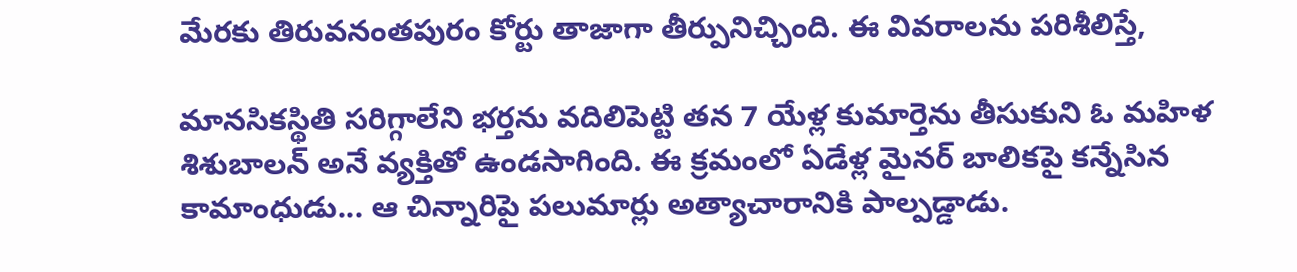మేరకు తిరువనంతపురం కోర్టు తాజాగా తీర్పునిచ్చింది. ఈ వివరాలను పరిశీలిస్తే,

మానసికస్థితి సరిగ్గాలేని భర్తను వదిలిపెట్టి తన 7 యేళ్ల కుమార్తెను తీసుకుని ఓ మహిళ శిశుబాలన్ అనే వ్యక్తితో ఉండసాగింది. ఈ క్రమంలో ఏడేళ్ల మైనర్ బాలికపై కన్నేసిన కామాంధుడు... ఆ చిన్నారిపై పలుమార్లు అత్యాచారానికి పాల్పడ్డాడు.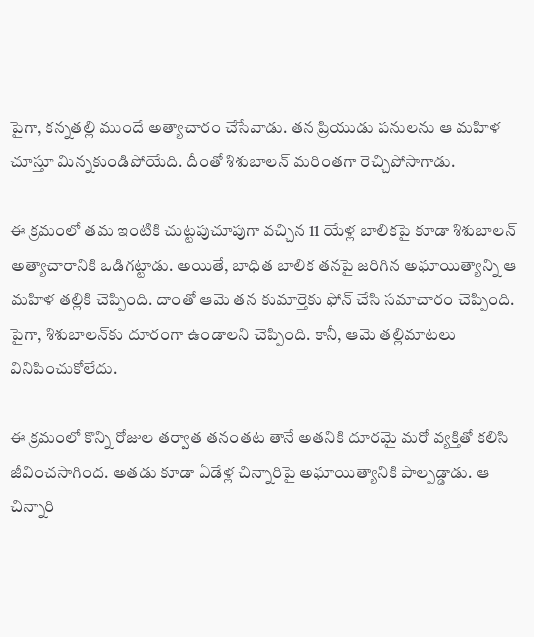పైగా, కన్నతల్లి ముందే అత్యాచారం చేసేవాడు. తన ప్రియుడు పనులను ఆ మహిళ చూస్తూ మిన్నకుండిపోయేది. దీంతో శిశుబాలన్ మరింతగా రెచ్చిపోసాగాడు.

ఈ క్రమంలో తమ ఇంటికి చుట్టపుచూపుగా వచ్చిన 11 యేళ్ల బాలికపై కూడా శిశుబాలన్ అత్యాచారానికి ఒడిగట్టాడు. అయితే, బాధిత బాలిక తనపై జరిగిన అఘాయిత్యాన్ని ఆ మహిళ తల్లికి చెప్పింది. దాంతో ఆమె తన కుమార్తెకు ఫోన్ చేసి సమాచారం చెప్పింది. పైగా, శిశుబాలన్‌కు దూరంగా ఉండాలని చెప్పింది. కానీ, ఆమె తల్లిమాటలు వినిపించుకోలేదు.

ఈ క్రమంలో కొన్ని రోజుల తర్వాత తనంతట తానే అతనికి దూరమై మరో వ్యక్తితో కలిసి జీవించసాగింద. అతడు కూడా ఏడేళ్ల చిన్నారిపై అఘాయిత్యానికి పాల్పడ్డాడు. ఆ చిన్నారి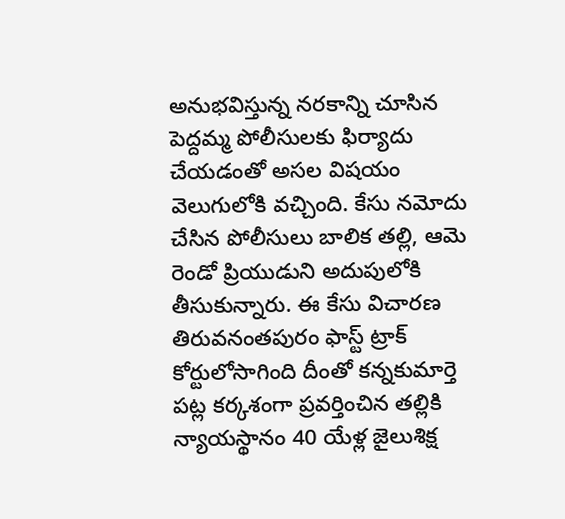అనుభవిస్తున్న నరకాన్ని చూసిన పెద్దమ్మ పోలీసులకు ఫిర్యాదు చేయడంతో అసల విషయం వెలుగులోకి వచ్చింది. కేసు నమోదు చేసిన పోలీసులు బాలిక తల్లి, ఆమె రెండో ప్రియుడుని అదుపులోకి తీసుకున్నారు. ఈ కేసు విచారణ తిరువనంతపురం ఫాస్ట్ ట్రాక్ కోర్టులోసాగింది దీంతో కన్నకుమార్తె పట్ల కర్కశంగా ప్రవర్తించిన తల్లికి న్యాయస్థానం 40 యేళ్ల జైలుశిక్ష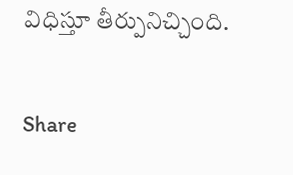విధిస్తూ తీర్పునిచ్చింది.

Share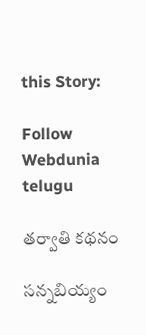this Story:

Follow Webdunia telugu

తర్వాతి కథనం

సన్నబియ్యం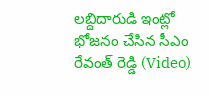లబ్దిదారుడి ఇంట్లో భోజనం చేసిన సీఎం రేవంత్ రెడ్డి (Video)